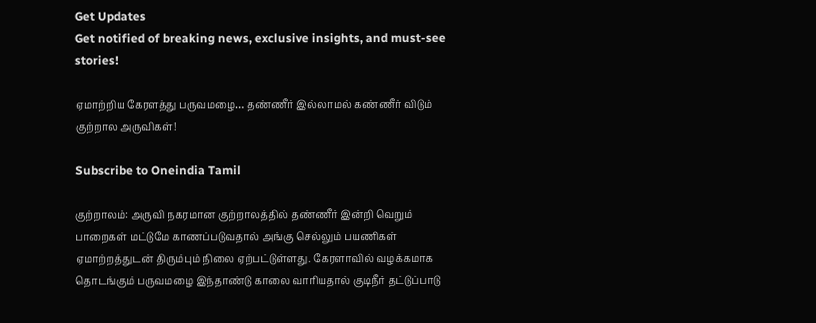Get Updates
Get notified of breaking news, exclusive insights, and must-see stories!

ஏமாற்றிய கேரளத்து பருவமழை… தண்ணீர் இல்லாமல் கண்ணீர் விடும் குற்றால அருவிகள்!

Subscribe to Oneindia Tamil

குற்றாலம்: அருவி நகரமான குற்றாலத்தில் தண்ணீர் இன்றி வெறும் பாறைகள் மட்டுமே காணப்படுவதால் அங்கு செல்லும் பயணிகள் ஏமாற்றத்துடன் திரும்பும் நிலை ஏற்பட்டுள்ளது. கேரளாவில் வழக்கமாக தொடங்கும் பருவமழை இந்தாண்டு காலை வாரியதால் குடிநீர் தட்டுப்பாடு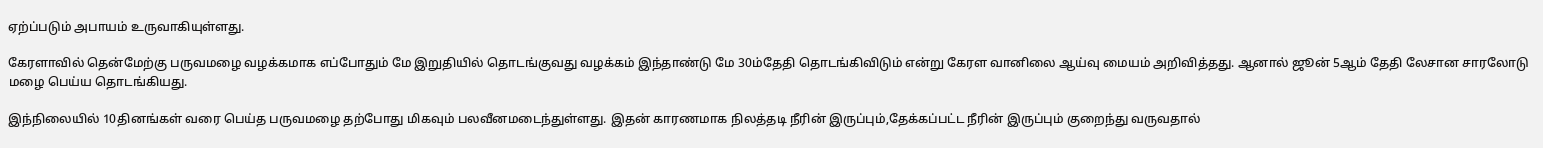ஏற்ப்படும் அபாயம் உருவாகியுள்ளது.

கேரளாவில் தென்மேற்கு பருவமழை வழக்கமாக எப்போதும் மே இறுதியில் தொடங்குவது வழக்கம் இந்தாண்டு மே 30ம்தேதி தொடங்கிவிடும் என்று கேரள வானிலை ஆய்வு மையம் அறிவித்தது. ஆனால் ஜூன் 5ஆம் தேதி லேசான சாரலோடு மழை பெய்ய தொடங்கியது.

இந்நிலையில் 10தினங்கள் வரை பெய்த பருவமழை தற்போது மிகவும் பலவீனமடைந்துள்ளது. இதன் காரணமாக நிலத்தடி நீரின் இருப்பும்,தேக்கப்பட்ட நீரின் இருப்பும் குறைந்து வருவதால்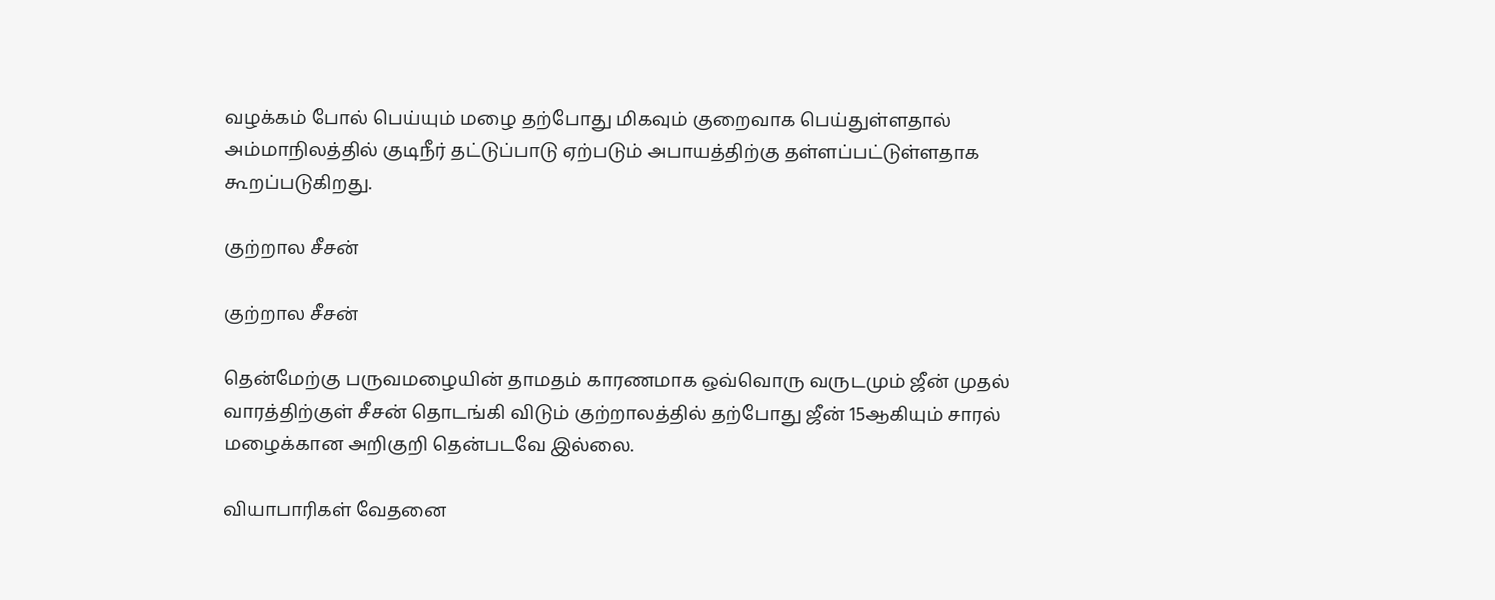வழக்கம் போல் பெய்யும் மழை தற்போது மிகவும் குறைவாக பெய்துள்ளதால் அம்மாநிலத்தில் குடிநீர் தட்டுப்பாடு ஏற்படும் அபாயத்திற்கு தள்ளப்பட்டுள்ளதாக கூறப்படுகிறது.

குற்றால சீசன்

குற்றால சீசன்

தென்மேற்கு பருவமழையின் தாமதம் காரணமாக ஒவ்வொரு வருடமும் ஜீன் முதல் வாரத்திற்குள் சீசன் தொடங்கி விடும் குற்றாலத்தில் தற்போது ஜீன் 15ஆகியும் சாரல் மழைக்கான அறிகுறி தென்படவே இல்லை.

வியாபாரிகள் வேதனை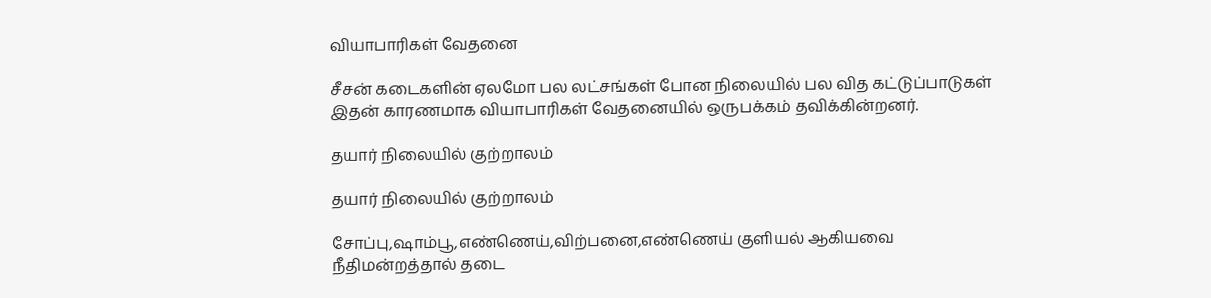வியாபாரிகள் வேதனை

சீசன் கடைகளின் ஏலமோ பல லட்சங்கள் போன நிலையில் பல வித கட்டுப்பாடுகள் இதன் காரணமாக வியாபாரிகள் வேதனையில் ஒருபக்கம் தவிக்கின்றனர்.

தயார் நிலையில் குற்றாலம்

தயார் நிலையில் குற்றாலம்

சோப்பு,ஷாம்பூ,எண்ணெய்,விற்பனை,எண்ணெய் குளியல் ஆகியவை நீதிமன்றத்தால் தடை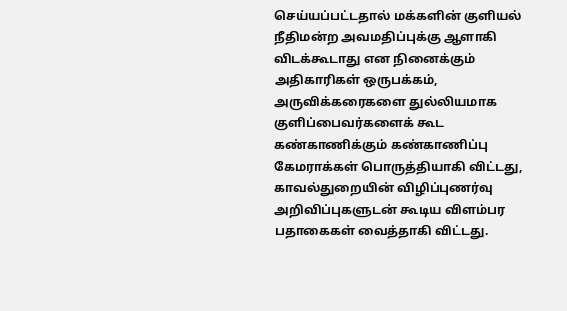செய்யப்பட்டதால் மக்களின் குளியல் நீதிமன்ற அவமதிப்புக்கு ஆளாகி விடக்கூடாது என நினைக்கும் அதிகாரிகள் ஒருபக்கம், அருவிக்கரைகளை துல்லியமாக குளிப்பைவர்களைக் கூட கண்காணிக்கும் கண்காணிப்பு கேமராக்கள் பொருத்தியாகி விட்டது, காவல்துறையின் விழிப்புணர்வு அறிவிப்புகளுடன் கூடிய விளம்பர பதாகைகள் வைத்தாகி விட்டது.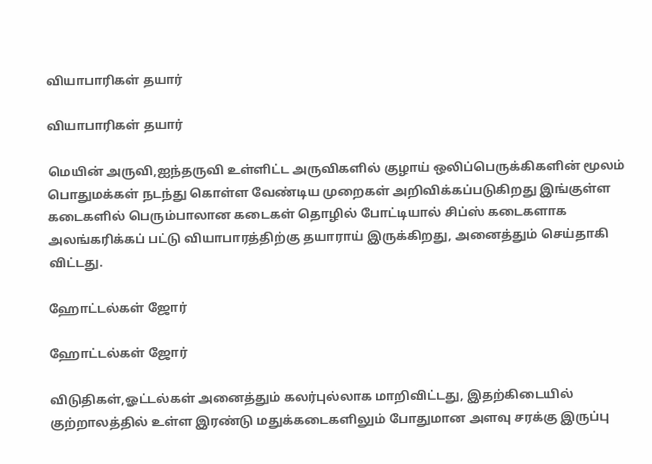வியாபாரிகள் தயார்

வியாபாரிகள் தயார்

மெயின் அருவி,ஐந்தருவி உள்ளிட்ட அருவிகளில் குழாய் ஒலிப்பெருக்கிகளின் மூலம் பொதுமக்கள் நடந்து கொள்ள வேண்டிய முறைகள் அறிவிக்கப்படுகிறது இங்குள்ள கடைகளில் பெரும்பாலான கடைகள் தொழில் போட்டியால் சிப்ஸ் கடைகளாக அலங்கரிக்கப் பட்டு வியாபாரத்திற்கு தயாராய் இருக்கிறது, அனைத்தும் செய்தாகி விட்டது.

ஹோட்டல்கள் ஜோர்

ஹோட்டல்கள் ஜோர்

விடுதிகள்,ஓட்டல்கள் அனைத்தும் கலர்புல்லாக மாறிவிட்டது, இதற்கிடையில் குற்றாலத்தில் உள்ள இரண்டு மதுக்கடைகளிலும் போதுமான அளவு சரக்கு இருப்பு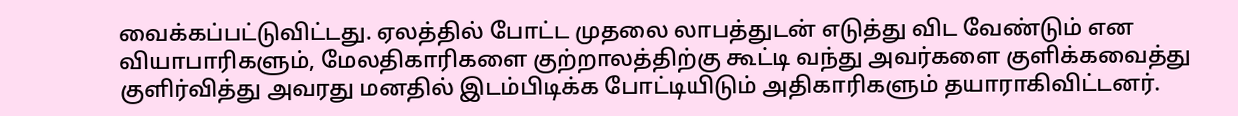வைக்கப்பட்டுவிட்டது. ஏலத்தில் போட்ட முதலை லாபத்துடன் எடுத்து விட வேண்டும் என வியாபாரிகளும், மேலதிகாரிகளை குற்றாலத்திற்கு கூட்டி வந்து அவர்களை குளிக்கவைத்து குளிர்வித்து அவரது மனதில் இடம்பிடிக்க போட்டியிடும் அதிகாரிகளும் தயாராகிவிட்டனர்.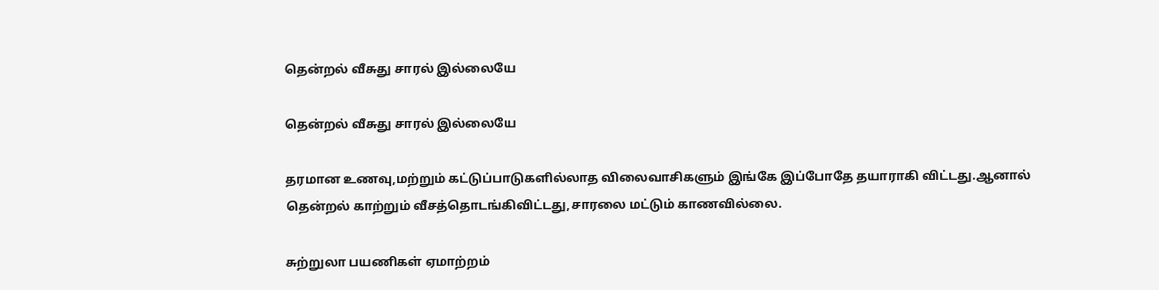தென்றல் வீசுது சாரல் இல்லையே

தென்றல் வீசுது சாரல் இல்லையே

தரமான உணவு,மற்றும் கட்டுப்பாடுகளில்லாத விலைவாசிகளும் இங்கே இப்போதே தயாராகி விட்டது.ஆனால் தென்றல் காற்றும் வீசத்தொடங்கிவிட்டது,சாரலை மட்டும் காணவில்லை.

சுற்றுலா பயணிகள் ஏமாற்றம்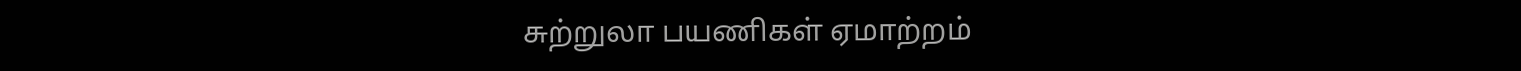சுற்றுலா பயணிகள் ஏமாற்றம்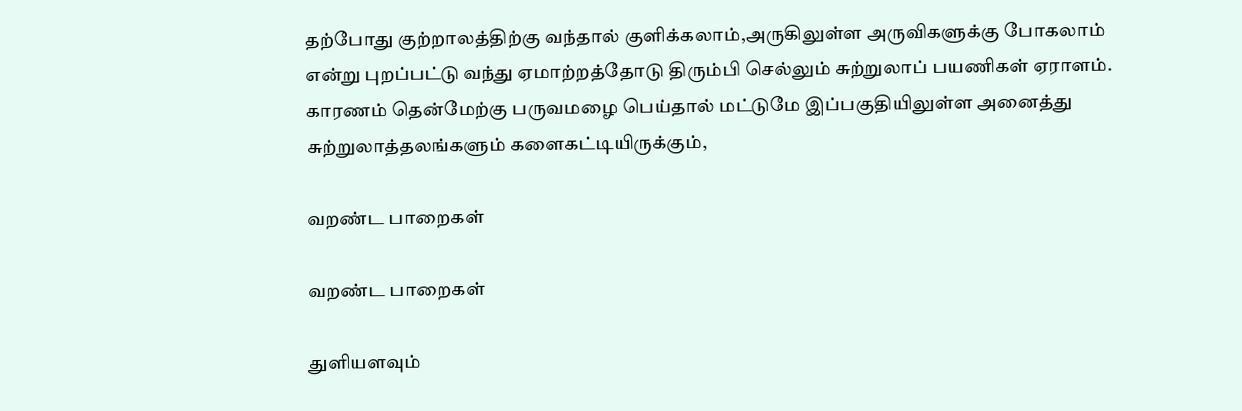தற்போது குற்றாலத்திற்கு வந்தால் குளிக்கலாம்,அருகிலுள்ள அருவிகளுக்கு போகலாம் என்று புறப்பட்டு வந்து ஏமாற்றத்தோடு திரும்பி செல்லும் சுற்றுலாப் பயணிகள் ஏராளம். காரணம் தென்மேற்கு பருவமழை பெய்தால் மட்டுமே இப்பகுதியிலுள்ள அனைத்து சுற்றுலாத்தலங்களும் களைகட்டியிருக்கும்,

வறண்ட பாறைகள்

வறண்ட பாறைகள்

துளியளவும்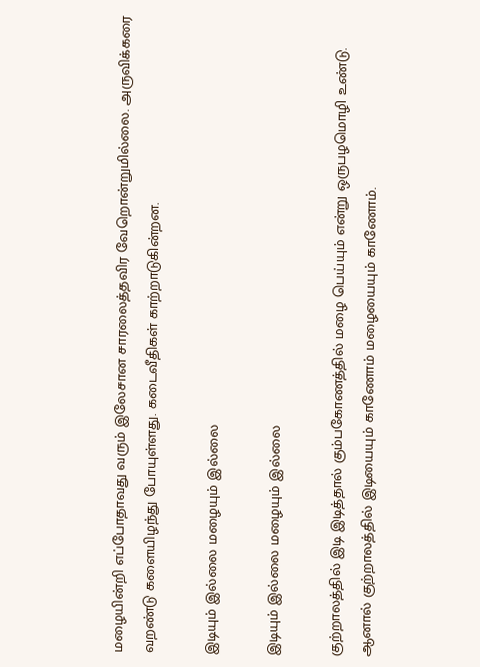மழையின்றி எப்போதாவது வரும் இலேசான சாரலைத்தவிர வேறொன்றுமில்லை. அருவிக்கரை வறண்டு களையிழந்து போயுள்ளது. கடைவீதிகள் காற்றாடுகின்றன.

இடியும் இல்லை மழையும் இல்லை

இடியும் இல்லை மழையும் இல்லை

குற்றாலத்தில் இடி இடித்தால் கும்பகோணத்தில் மழை பெய்யும் என்று ஒருபழமொழி உண்டு. ஆனால் குற்றாலத்தில் இடியையும் காணோம் மழையையும் காணோம்.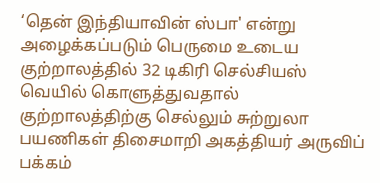‘தென் இந்தியாவின் ஸ்பா' என்று அழைக்கப்படும் பெருமை உடைய குற்றாலத்தில் 32 டிகிரி செல்சியஸ் வெயில் கொளுத்துவதால் குற்றாலத்திற்கு செல்லும் சுற்றுலா பயணிகள் திசைமாறி அகத்தியர் அருவிப் பக்கம்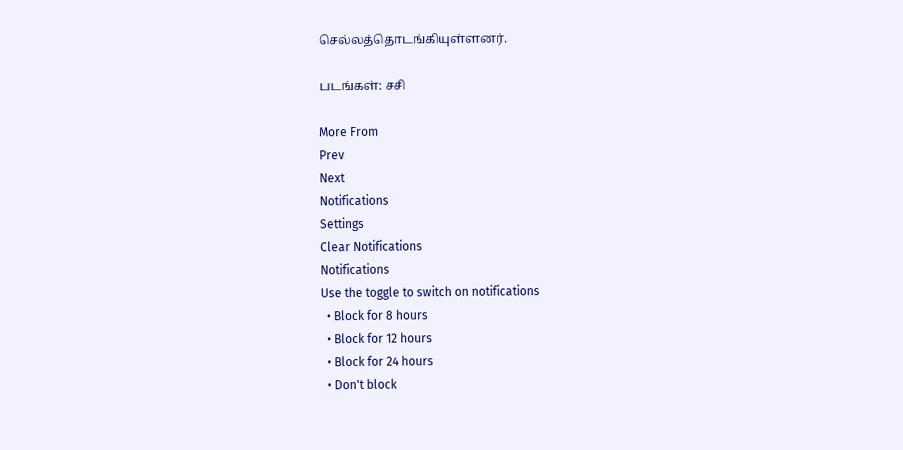செல்லத்தொடங்கியுள்ளனர்.

படங்கள்: சசி

More From
Prev
Next
Notifications
Settings
Clear Notifications
Notifications
Use the toggle to switch on notifications
  • Block for 8 hours
  • Block for 12 hours
  • Block for 24 hours
  • Don't block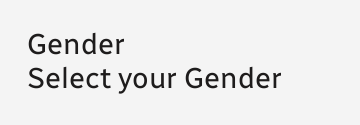Gender
Select your Gender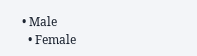• Male
  • Female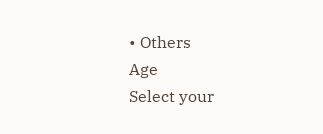• Others
Age
Select your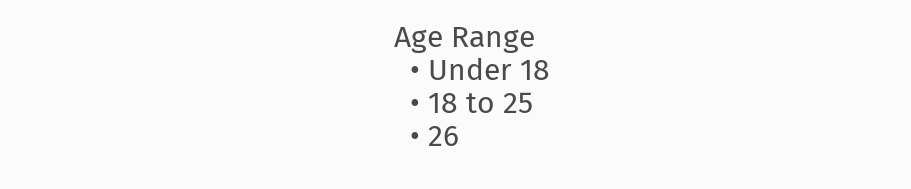Age Range
  • Under 18
  • 18 to 25
  • 26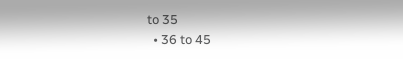to 35
  • 36 to 45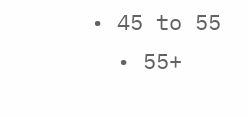• 45 to 55
  • 55+